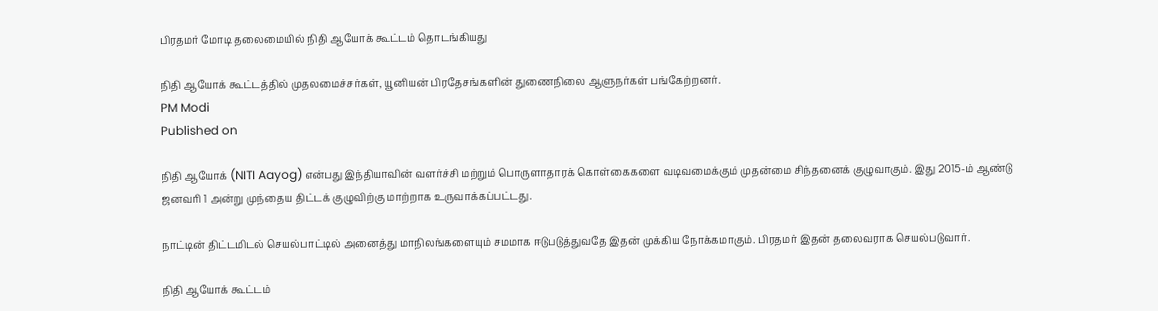பிரதமர் மோடி தலைமையில் நிதி ஆயோக் கூட்டம் தொடங்கியது

நிதி ஆயோக் கூட்டத்தில் முதலமைச்சர்கள், யூனியன் பிரதேசங்களின் துணைநிலை ஆளுநர்கள் பங்கேற்றனர்.
PM Modi
Published on

நிதி ஆயோக் (NITI Aayog) என்பது இந்தியாவின் வளர்ச்சி மற்றும் பொருளாதாரக் கொள்கைகளை வடிவமைக்கும் முதன்மை சிந்தனைக் குழுவாகும். இது 2015-ம் ஆண்டு ஜனவரி 1 அன்று முந்தைய திட்டக் குழுவிற்கு மாற்றாக உருவாக்கப்பட்டது.

நாட்டின் திட்டமிடல் செயல்பாட்டில் அனைத்து மாநிலங்களையும் சமமாக ஈடுபடுத்துவதே இதன் முக்கிய நோக்கமாகும். பிரதமர் இதன் தலைவராக செயல்படுவார்.

நிதி ஆயோக் கூட்டம்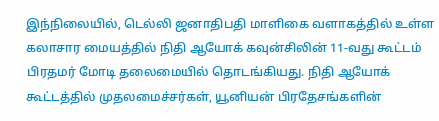இந்நிலையில், டெல்லி ஜனாதிபதி மாளிகை வளாகத்தில் உள்ள கலாசார மையத்தில் நிதி ஆயோக் கவுன்சிலின் 11-வது கூட்டம் பிரதமர் மோடி தலைமையில் தொடங்கியது. நிதி ஆயோக் கூட்டத்தில் முதலமைச்சர்கள், யூனியன் பிரதேசங்களின்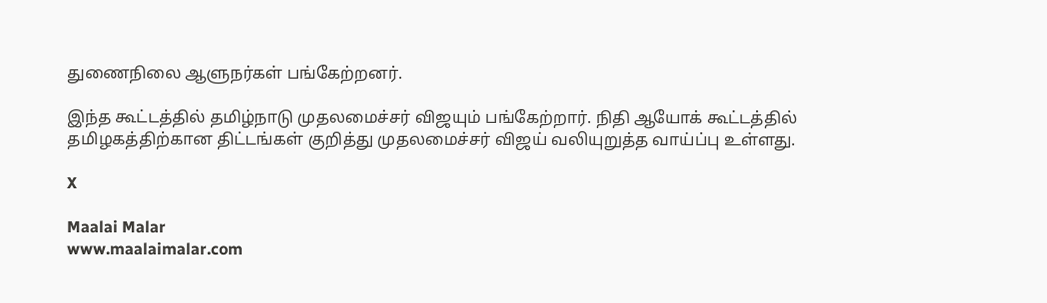துணைநிலை ஆளுநர்கள் பங்கேற்றனர்.

இந்த கூட்டத்தில் தமிழ்நாடு முதலமைச்சர் விஜயும் பங்கேற்றார். நிதி ஆயோக் கூட்டத்தில் தமிழகத்திற்கான திட்டங்கள் குறித்து முதலமைச்சர் விஜய் வலியுறுத்த வாய்ப்பு உள்ளது.

X

Maalai Malar
www.maalaimalar.com